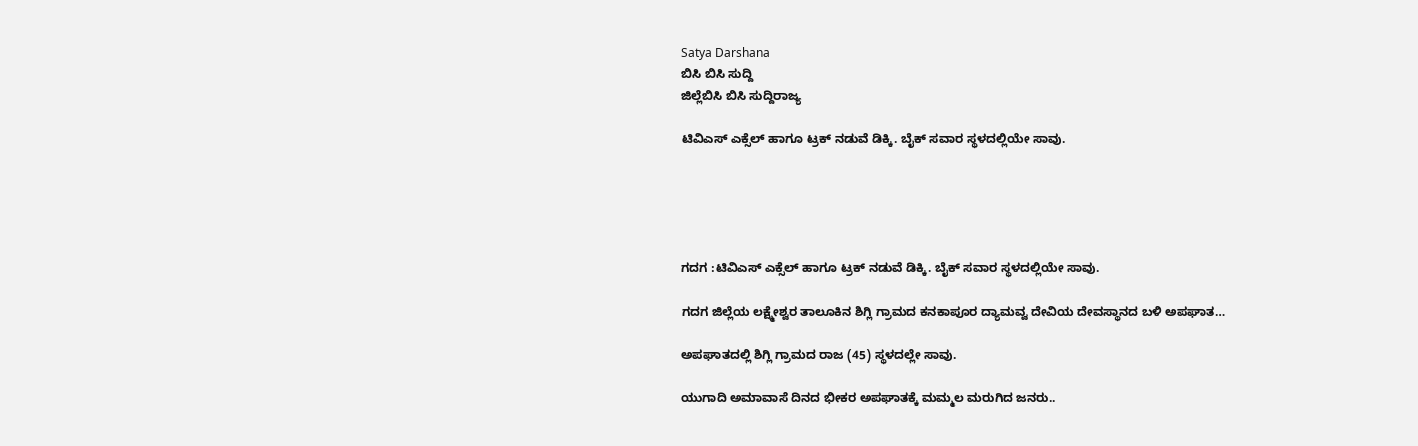Satya Darshana
ಬಿಸಿ ಬಿಸಿ ಸುದ್ದಿ
ಜಿಲ್ಲೆಬಿಸಿ ಬಿಸಿ ಸುದ್ದಿರಾಜ್ಯ

ಟಿವಿಎಸ್ ಎಕ್ಸೆಲ್ ಹಾಗೂ ಟ್ರಕ್ ನಡುವೆ ಡಿಕ್ಕಿ. ಬೈಕ್ ಸವಾರ ಸ್ಥಳದಲ್ಲಿಯೇ ಸಾವು.





ಗದಗ :ಟಿವಿಎಸ್ ಎಕ್ಸೆಲ್ ಹಾಗೂ ಟ್ರಕ್ ನಡುವೆ ಡಿಕ್ಕಿ. ಬೈಕ್ ಸವಾರ ಸ್ಥಳದಲ್ಲಿಯೇ ಸಾವು.

ಗದಗ ಜಿಲ್ಲೆಯ ಲಕ್ಷ್ಮೇಶ್ವರ ತಾಲೂಕಿನ ಶಿಗ್ಲಿ ಗ್ರಾಮದ ಕನಕಾಪೂರ ದ್ಯಾಮವ್ವ ದೇವಿಯ ದೇವಸ್ಥಾನದ ಬಳಿ ಅಪಘಾತ…

ಅಪಘಾತದಲ್ಲಿ ಶಿಗ್ಲಿ ಗ್ರಾಮದ ರಾಜ (45) ಸ್ಥಳದಲ್ಲೇ ಸಾವು.

ಯುಗಾದಿ ಅಮಾವಾಸೆ ದಿನದ ಭೀಕರ ಅಪಘಾತಕ್ಕೆ ಮಮ್ಮಲ ಮರುಗಿದ ಜನರು..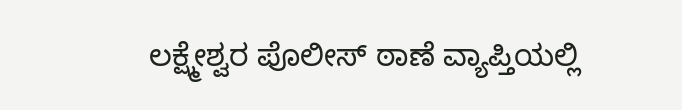ಲಕ್ಷ್ಮೇಶ್ವರ ಪೊಲೀಸ್ ಠಾಣೆ ವ್ಯಾಪ್ತಿಯಲ್ಲಿ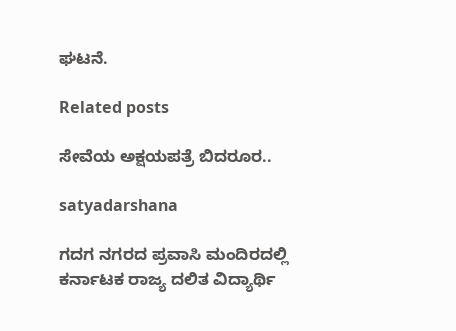ಘಟನೆ.

Related posts

ಸೇವೆಯ ಅಕ್ಷಯಪತ್ರೆ ಬಿದರೂರ..

satyadarshana

ಗದಗ ನಗರದ ಪ್ರವಾಸಿ ಮಂದಿರದಲ್ಲಿ ಕರ್ನಾಟಕ ರಾಜ್ಯ ದಲಿತ ವಿದ್ಯಾರ್ಥಿ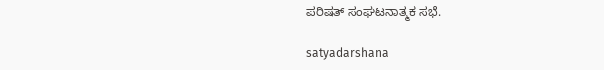ಪರಿಷತ್ ಸಂಘಟನಾತ್ಮಕ ಸಭೆ.

satyadarshana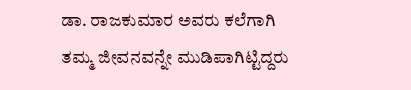ಡಾ. ರಾಜಕುಮಾರ ಅವರು ಕಲೆಗಾಗಿ ತಮ್ಮ ಜೀವನವನ್ನೇ ಮುಡಿಪಾಗಿಟ್ಟಿದ್ದರು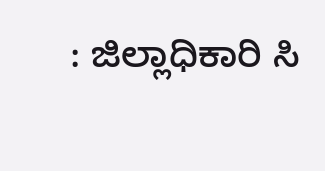: ಜಿಲ್ಲಾಧಿಕಾರಿ ಸಿ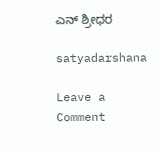ಎನ್‌ ಶ್ರೀಧರ

satyadarshana

Leave a Comment